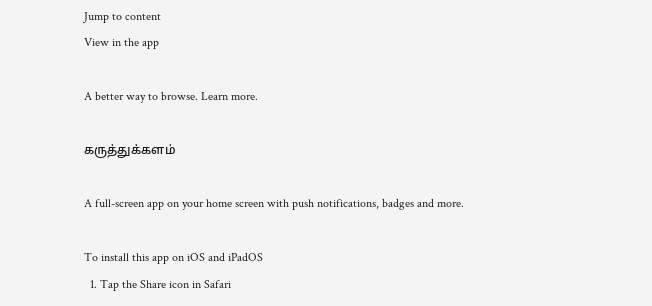Jump to content
View in the app

A better way to browse. Learn more.

கருத்துக்களம்

A full-screen app on your home screen with push notifications, badges and more.

To install this app on iOS and iPadOS
  1. Tap the Share icon in Safari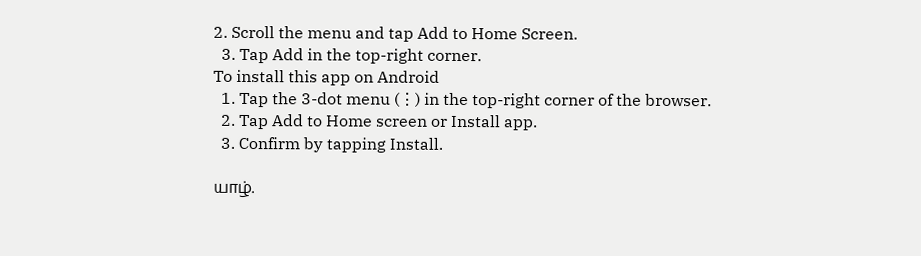2. Scroll the menu and tap Add to Home Screen.
  3. Tap Add in the top-right corner.
To install this app on Android
  1. Tap the 3-dot menu (⋮) in the top-right corner of the browser.
  2. Tap Add to Home screen or Install app.
  3. Confirm by tapping Install.

யாழ்.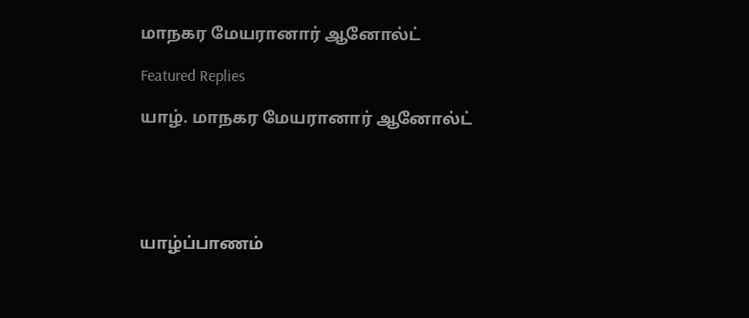மாநகர மேயரானார் ஆனோல்ட்

Featured Replies

யாழ். மாநகர மேயரானார் ஆனோல்ட்





யாழ்ப்பாணம்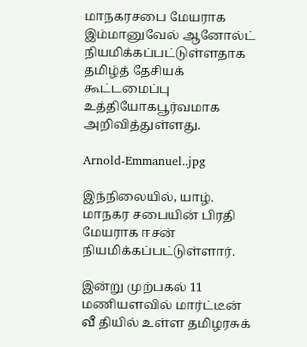மாநகரசபை மேயராக  இம்மானுவேல் ஆனோல்ட் நியமிக்கப்பட்டுள்ளதாக தமிழ்த் தேசியக் கூட்டமைப்பு உத்தியோகபூர்வமாக அறிவித்துள்ளது.

Arnold-Emmanuel..jpg

இந்நிலையில், யாழ். மாநகர சபையின் பிரதி மேயராக ஈசன் நியமிக்கப்பட்டுள்ளார்.

இன்று முற்பகல் 11 மணியளவில் மார்ட்டீன் வீ தியில் உள்ள தமிழரசுக்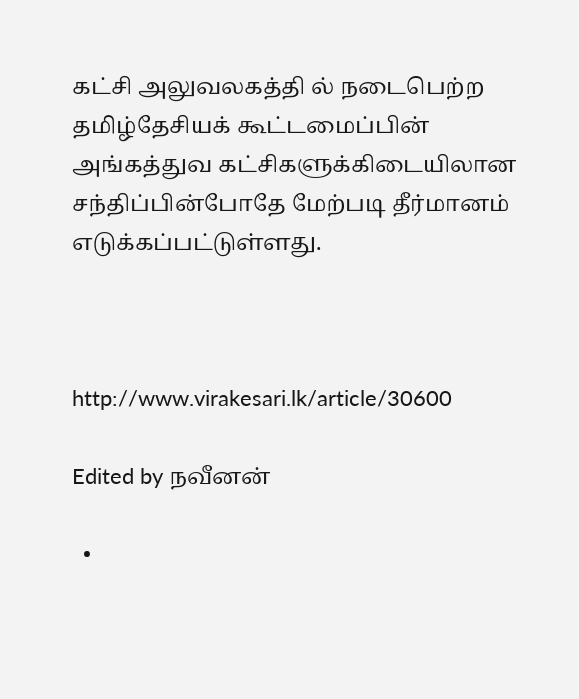கட்சி அலுவலகத்தி ல் நடைபெற்ற தமிழ்தேசியக் கூட்டமைப்பின் அங்கத்துவ கட்சிகளுக்கிடையிலான சந்திப்பின்போதே மேற்படி தீர்மானம் எடுக்கப்பட்டுள்ளது.



http://www.virakesari.lk/article/30600

Edited by நவீனன்

  •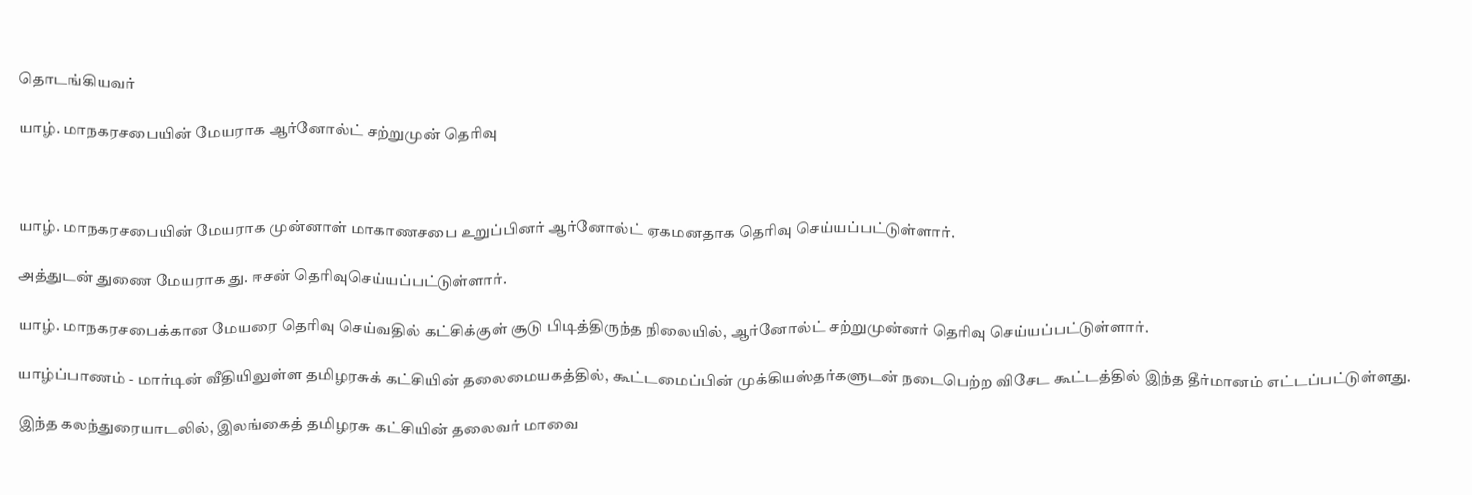தொடங்கியவர்

யாழ். மாநகரசபையின் மேயராக ஆர்னோல்ட் சற்றுமுன் தெரிவு



யாழ். மாநகரசபையின் மேயராக முன்னாள் மாகாணசபை உறுப்பினர் ஆர்னோல்ட் ஏகமனதாக தெரிவு செய்யப்பட்டுள்ளார்.

அத்துடன் துணை மேயராக து. ஈசன் தெரிவுசெய்யப்பட்டுள்ளார்.

யாழ். மாநகரசபைக்கான மேயரை தெரிவு செய்வதில் கட்சிக்குள் சூடு பிடித்திருந்த நிலையில், ஆர்னோல்ட் சற்றுமுன்னர் தெரிவு செய்யப்பட்டுள்ளார்.

யாழ்ப்பாணம் - மார்டின் வீதியிலுள்ள தமிழரசுக் கட்சியின் தலைமையகத்தில், கூட்டமைப்பின் முக்கியஸ்தர்களுடன் நடைபெற்ற விசேட கூட்டத்தில் இந்த தீர்மானம் எட்டப்பட்டுள்ளது.

இந்த கலந்துரையாடலில், இலங்கைத் தமிழரசு கட்சியின் தலைவர் மாவை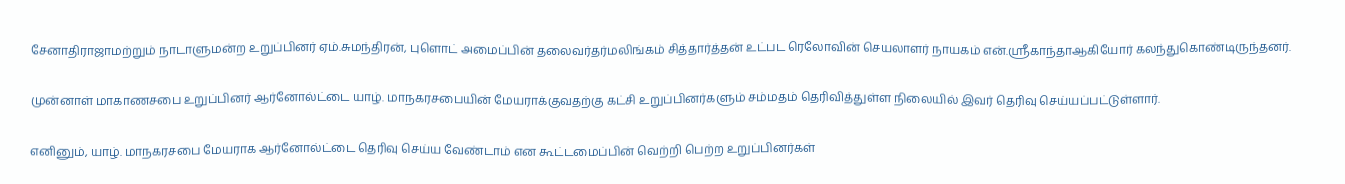சேனாதிராஜாமற்றும் நாடாளுமன்ற உறுப்பினர் ஏம்.சுமந்திரன், புளொட் அமைப்பின் தலைவர்தர்மலிங்கம் சித்தார்த்தன் உட்பட ரெலோவின் செயலாளர் நாயகம் என்.ஸ்ரீகாந்தாஆகியோர் கலந்துகொண்டிருந்தனர்.

முன்னாள் மாகாணசபை உறுப்பினர் ஆர்னோல்ட்டை யாழ். மாநகரசபையின் மேயராக்குவதற்கு கட்சி உறுப்பினர்களும் சம்மதம் தெரிவித்துள்ள நிலையில் இவர் தெரிவு செய்யப்பட்டுள்ளார்.

எனினும், யாழ். மாநகரசபை மேயராக ஆர்னோல்ட்டை தெரிவு செய்ய வேண்டாம் என கூட்டமைப்பின் வெற்றி பெற்ற உறுப்பினர்கள்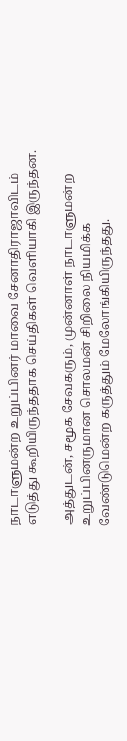நாடாளுமன்ற உறுப்பினர் மாவை சேனாதிராஜாவிடம் எடுத்து கூறியிருந்ததாக செய்திகள் வெளியாகி இருந்தன.

அத்துடன், சமூக சேவகரும், முன்னாள் நாடாளுமன்ற உறுப்பினருமான சொலமன் சிறிலை நியமிக்க வேண்டுமென்ற கருத்தும் மேலோங்கியிருந்தது.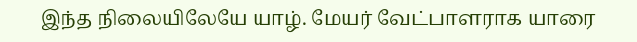இந்த நிலையிலேயே யாழ். மேயர் வேட்பாளராக யாரை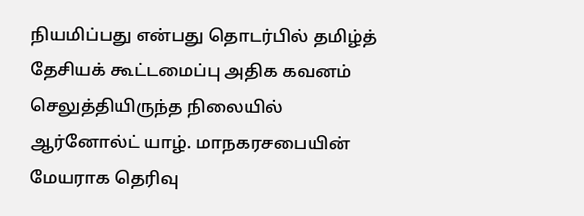நியமிப்பது என்பது தொடர்பில் தமிழ்த் தேசியக் கூட்டமைப்பு அதிக கவனம் செலுத்தியிருந்த நிலையில் ஆர்னோல்ட் யாழ். மாநகரசபையின் மேயராக தெரிவு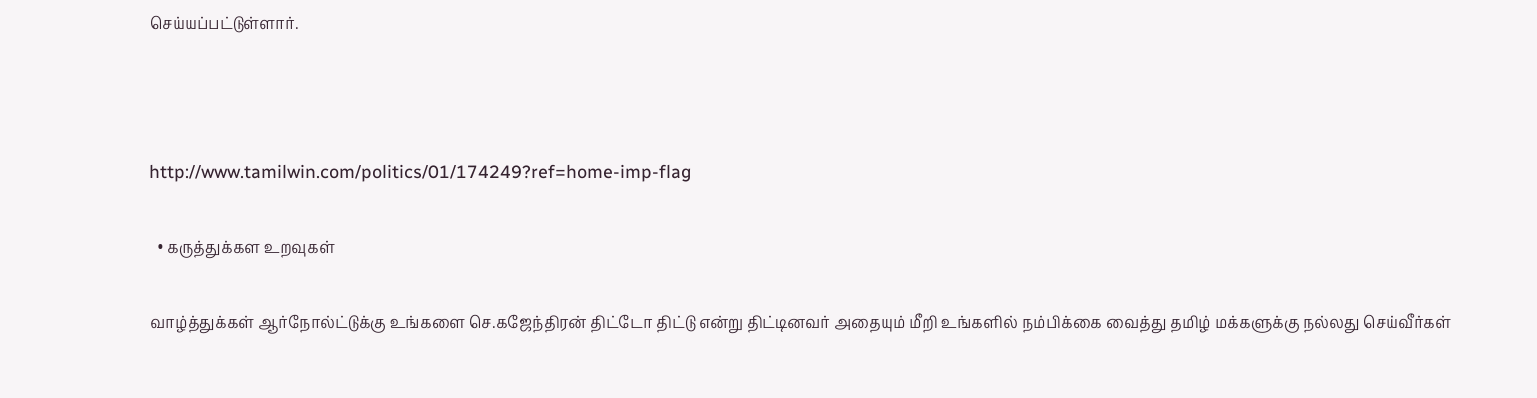செய்யப்பட்டுள்ளார்.



http://www.tamilwin.com/politics/01/174249?ref=home-imp-flag

  • கருத்துக்கள உறவுகள்

வாழ்த்துக்கள் ஆர்நோல்ட்டுக்கு உங்களை செ.கஜேந்திரன் திட்டோ திட்டு என்று திட்டினவர் அதையும் மீறி உங்களில் நம்பிக்கை வைத்து தமிழ் மக்களுக்கு நல்லது செய்வீர்கள்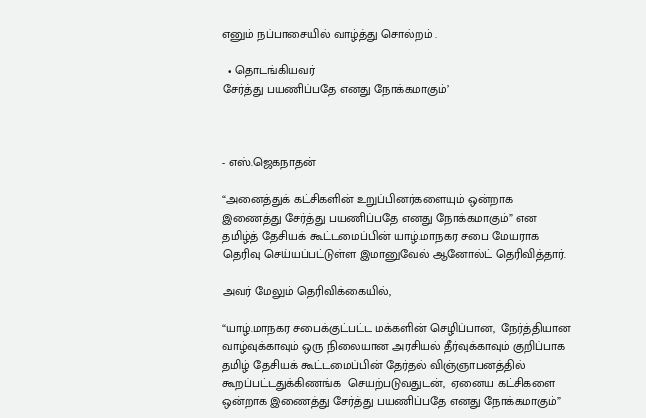எனும் நப்பாசையில் வாழ்த்து சொல்றம் .

  • தொடங்கியவர்
சேர்த்து பயணிப்பதே எனது நோக்கமாகும்’



- எஸ்.ஜெகநாதன்

“அனைத்துக் கட்சிகளின் உறுப்பினர்களையும் ஒன்றாக இணைத்து சேர்த்து பயணிப்பதே எனது நோக்கமாகும்” என தமிழ்த் தேசியக் கூட்டமைப்பின் யாழ்.மாநகர சபை மேயராக தெரிவு செய்யப்பட்டுள்ள இமானுவேல் ஆனோல்ட் தெரிவித்தார்.

அவர் மேலும் தெரிவிக்கையில்,

“யாழ்.மாநகர சபைக்குட்பட்ட மக்களின் செழிப்பான,  நேர்த்தியான வாழ்வுக்காவும் ஒரு நிலையான அரசியல் தீர்வுக்காவும் குறிப்பாக தமிழ் தேசியக் கூட்டமைப்பின் தேர்தல் விஞ்ஞாபனத்தில் கூறப்பட்டதுக்கிணங்க  செயற்படுவதுடன்,  ஏனைய கட்சிகளை ஒன்றாக இணைத்து சேர்த்து பயணிப்பதே எனது நோக்கமாகும்”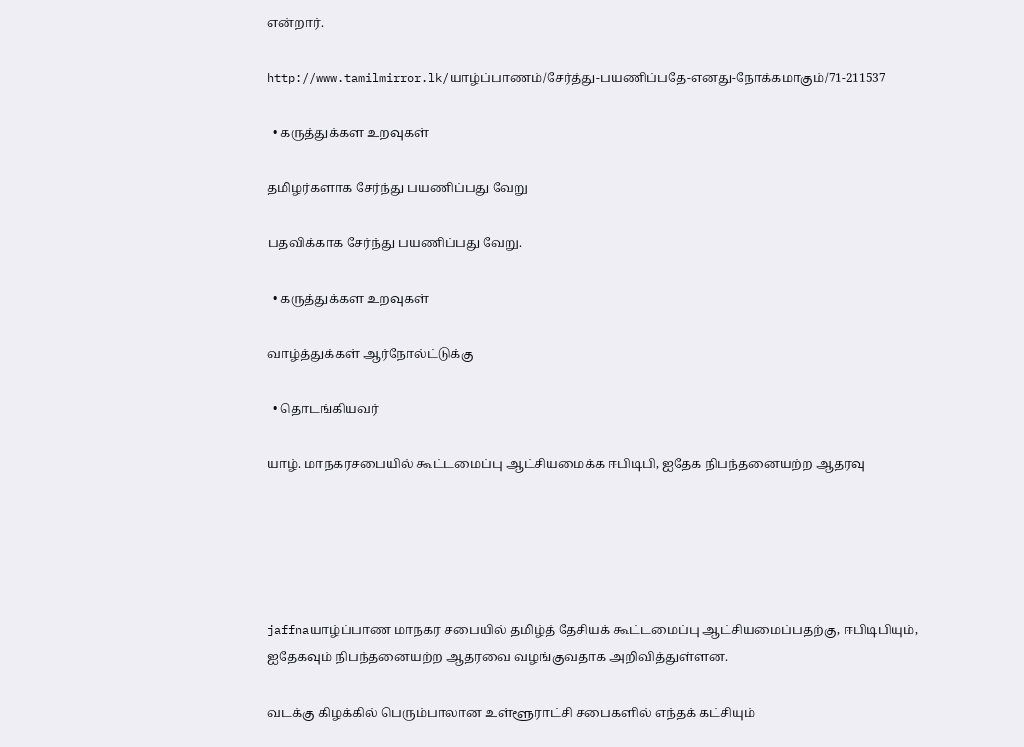என்றார்.

http://www.tamilmirror.lk/யாழ்ப்பாணம்/சேர்த்து-பயணிப்பதே-எனது-நோக்கமாகும்/71-211537

  • கருத்துக்கள உறவுகள்

தமிழர்களாக சேர்ந்து பயணிப்பது வேறு

பதவிக்காக சேர்ந்து பயணிப்பது வேறு.

  • கருத்துக்கள உறவுகள்

வாழ்த்துக்கள் ஆர்நோல்ட்டுக்கு

  • தொடங்கியவர்

யாழ். மாநகரசபையில் கூட்டமைப்பு ஆட்சியமைக்க ஈபிடிபி, ஐதேக நிபந்தனையற்ற ஆதரவு





jaffnaயாழ்ப்பாண மாநகர சபையில் தமிழ்த் தேசியக் கூட்டமைப்பு ஆட்சியமைப்பதற்கு, ஈபிடிபியும், ஐதேகவும் நிபந்தனையற்ற ஆதரவை வழங்குவதாக அறிவித்துள்ளன.

வடக்கு கிழக்கில் பெரும்பாலான உள்ளூராட்சி சபைகளில் எந்தக் கட்சியும்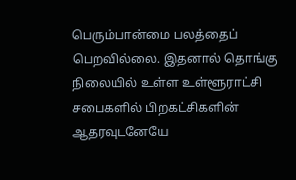பெரும்பான்மை பலத்தைப் பெறவில்லை. இதனால் தொங்கு நிலையில் உள்ள உள்ளூராட்சி சபைகளில் பிறகட்சிகளின் ஆதரவுடனேயே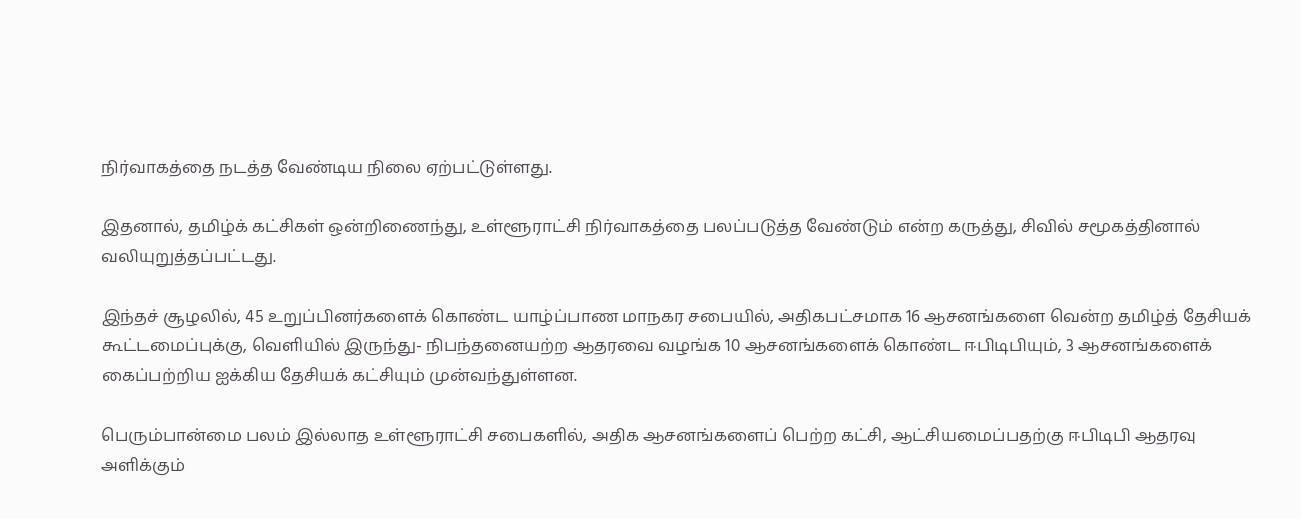நிர்வாகத்தை நடத்த வேண்டிய நிலை ஏற்பட்டுள்ளது.

இதனால், தமிழ்க் கட்சிகள் ஒன்றிணைந்து, உள்ளூராட்சி நிர்வாகத்தை பலப்படுத்த வேண்டும் என்ற கருத்து, சிவில் சமூகத்தினால் வலியுறுத்தப்பட்டது.

இந்தச் சூழலில், 45 உறுப்பினர்களைக் கொண்ட யாழ்ப்பாண மாநகர சபையில், அதிகபட்சமாக 16 ஆசனங்களை வென்ற தமிழ்த் தேசியக் கூட்டமைப்புக்கு, வெளியில் இருந்து- நிபந்தனையற்ற ஆதரவை வழங்க 10 ஆசனங்களைக் கொண்ட ஈபிடிபியும், 3 ஆசனங்களைக் கைப்பற்றிய ஐக்கிய தேசியக் கட்சியும் முன்வந்துள்ளன.

பெரும்பான்மை பலம் இல்லாத உள்ளூராட்சி சபைகளில், அதிக ஆசனங்களைப் பெற்ற கட்சி, ஆட்சியமைப்பதற்கு ஈபிடிபி ஆதரவு அளிக்கும்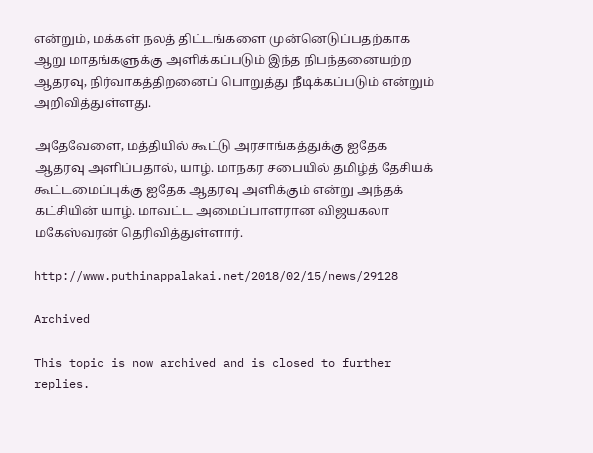என்றும், மக்கள் நலத் திட்டங்களை முன்னெடுப்பதற்காக ஆறு மாதங்களுக்கு அளிக்கப்படும் இந்த நிபந்தனையற்ற ஆதரவு, நிர்வாகத்திறனைப் பொறுத்து நீடிக்கப்படும் என்றும் அறிவித்துள்ளது.

அதேவேளை, மத்தியில் கூட்டு அரசாங்கத்துக்கு ஐதேக ஆதரவு அளிப்பதால், யாழ். மாநகர சபையில் தமிழ்த் தேசியக் கூட்டமைப்புக்கு ஐதேக ஆதரவு அளிக்கும் என்று அந்தக் கட்சியின் யாழ். மாவட்ட அமைப்பாளரான விஜயகலா மகேஸ்வரன் தெரிவித்துள்ளார்.

http://www.puthinappalakai.net/2018/02/15/news/29128

Archived

This topic is now archived and is closed to further replies.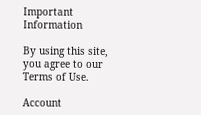Important Information

By using this site, you agree to our Terms of Use.

Account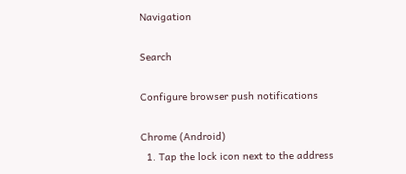Navigation

Search

Configure browser push notifications

Chrome (Android)
  1. Tap the lock icon next to the address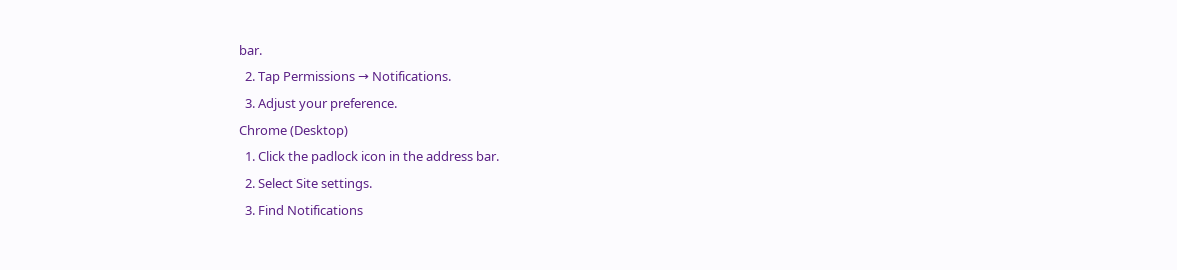bar.
  2. Tap Permissions → Notifications.
  3. Adjust your preference.
Chrome (Desktop)
  1. Click the padlock icon in the address bar.
  2. Select Site settings.
  3. Find Notifications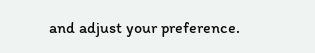and adjust your preference.